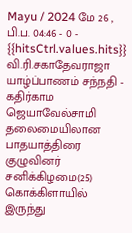Mayu / 2024 மே 26 , பி.ப. 04:46 - 0 - {{hitsCtrl.values.hits}}
வி.ரி.சகாதேவராஜா
யாழ்ப்பாணம் சந்நதி - கதிர்காம ஜெயாவேல்சாமி தலைமையிலான பாதயாத்திரை குழுவினர் சனிக்கிழமை(25) கொக்கிளாயில் இருந்து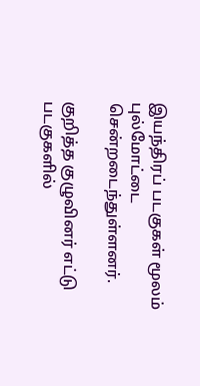இயந்திரப் படகுகள் மூலம் புல்மோட்டை சென்றடைந்துள்ளனர்.

குறித்த குழுவினர் எட்டு படகுகளில்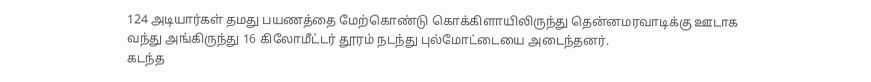124 அடியார்கள் தமது பயணத்தை மேற்கொண்டு கொக்கிளாயிலிருந்து தென்னமரவாடிக்கு ஊடாக வந்து அங்கிருந்து 16 கிலோமீட்டர் தூரம் நடந்து புல்மோட்டையை அடைந்தனர்.
கடந்த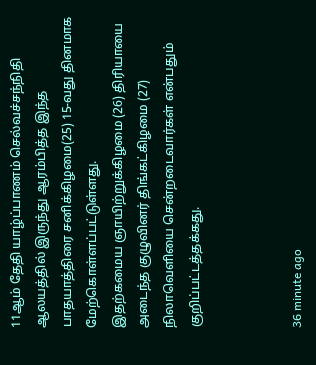11ஆம் தேதி யாழ்ப்பாணம் செல்வச்சந்நிதி ஆலயத்தில் இருந்து ஆரம்பித்த இந்த பாதயாத்திரை சனிக்கிழமை(25) 15-வது தினமாக மேற்கொள்ளப்பட்டுள்ளது.
இதற்கமைய ஞாயிற்றுக்கிழமை (26) திரியாயை அடைந்த குழுவினர் திங்கட்கிழமை (27) நிலாவெளியை சென்றடைவார்கள் என்பதும் குறிப்பட்டத்தக்கது.



36 minute ago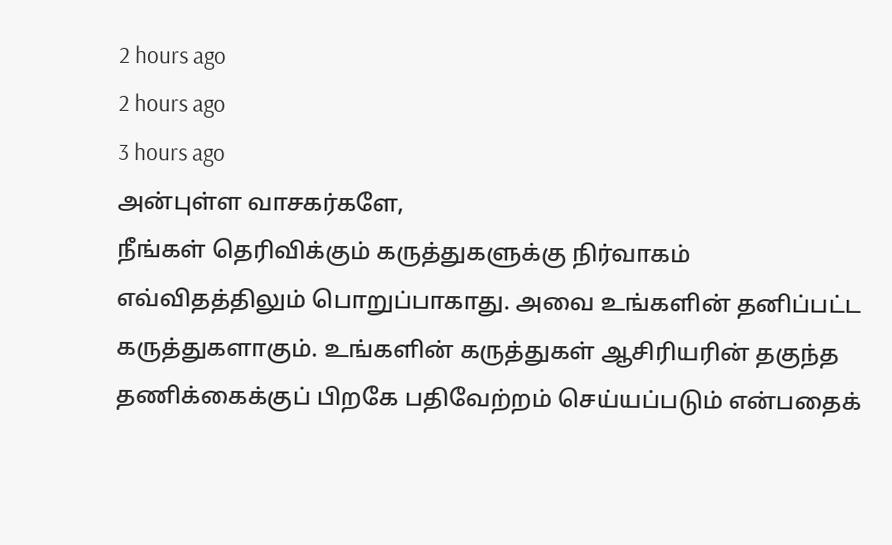2 hours ago
2 hours ago
3 hours ago
அன்புள்ள வாசகர்களே,
நீங்கள் தெரிவிக்கும் கருத்துகளுக்கு நிர்வாகம் எவ்விதத்திலும் பொறுப்பாகாது. அவை உங்களின் தனிப்பட்ட கருத்துகளாகும். உங்களின் கருத்துகள் ஆசிரியரின் தகுந்த தணிக்கைக்குப் பிறகே பதிவேற்றம் செய்யப்படும் என்பதைக்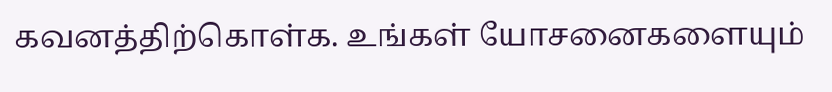கவனத்திற்கொள்க. உங்கள் யோசனைகளையும்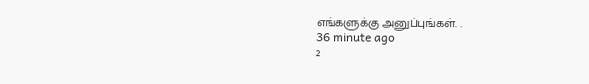எங்களுக்கு அனுப்புங்கள். .
36 minute ago
2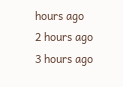hours ago
2 hours ago
3 hours ago